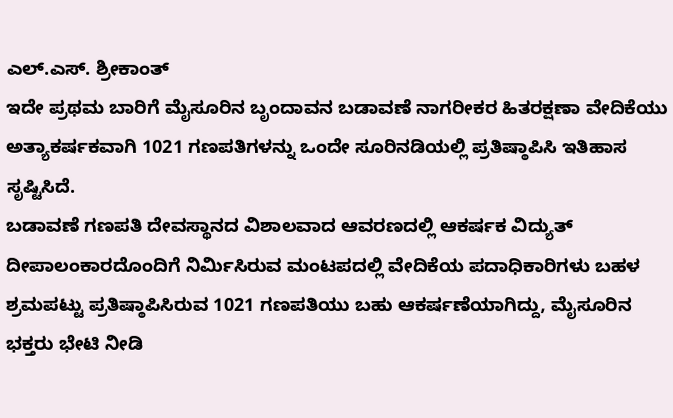ಎಲ್.ಎಸ್. ಶ್ರೀಕಾಂತ್
ಇದೇ ಪ್ರಥಮ ಬಾರಿಗೆ ಮೈಸೂರಿನ ಬೃಂದಾವನ ಬಡಾವಣೆ ನಾಗರೀಕರ ಹಿತರಕ್ಷಣಾ ವೇದಿಕೆಯು ಅತ್ಯಾಕರ್ಷಕವಾಗಿ 1021 ಗಣಪತಿಗಳನ್ನು ಒಂದೇ ಸೂರಿನಡಿಯಲ್ಲಿ ಪ್ರತಿಷ್ಠಾಪಿಸಿ ಇತಿಹಾಸ ಸೃಷ್ಟಿಸಿದೆ.
ಬಡಾವಣೆ ಗಣಪತಿ ದೇವಸ್ಥಾನದ ವಿಶಾಲವಾದ ಆವರಣದಲ್ಲಿ ಆಕರ್ಷಕ ವಿದ್ಯುತ್ ದೀಪಾಲಂಕಾರದೊಂದಿಗೆ ನಿರ್ಮಿಸಿರುವ ಮಂಟಪದಲ್ಲಿ ವೇದಿಕೆಯ ಪದಾಧಿಕಾರಿಗಳು ಬಹಳ ಶ್ರಮಪಟ್ಟು ಪ್ರತಿಷ್ಠಾಪಿಸಿರುವ 1021 ಗಣಪತಿಯು ಬಹು ಆಕರ್ಷಣೆಯಾಗಿದ್ದು, ಮೈಸೂರಿನ ಭಕ್ತರು ಭೇಟಿ ನೀಡಿ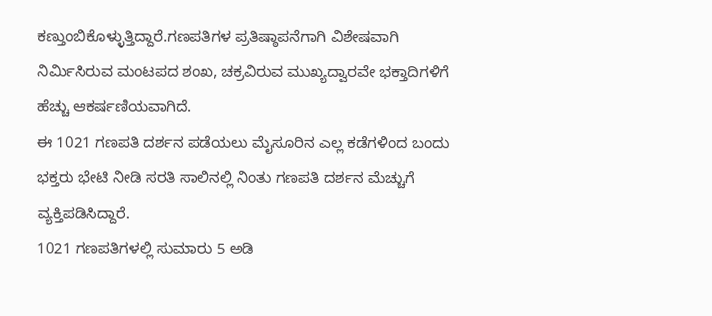ಕಣ್ತುಂಬಿಕೊಳ್ಳುತ್ತಿದ್ದಾರೆ.ಗಣಪತಿಗಳ ಪ್ರತಿಷ್ಠಾಪನೆಗಾಗಿ ವಿಶೇಷವಾಗಿ ನಿರ್ಮಿಸಿರುವ ಮಂಟಪದ ಶಂಖ, ಚಕ್ರವಿರುವ ಮುಖ್ಯದ್ವಾರವೇ ಭಕ್ತಾದಿಗಳಿಗೆ ಹೆಚ್ಚು ಆಕರ್ಷಣಿಯವಾಗಿದೆ.
ಈ 1021 ಗಣಪತಿ ದರ್ಶನ ಪಡೆಯಲು ಮೈಸೂರಿನ ಎಲ್ಲ ಕಡೆಗಳಿಂದ ಬಂದು ಭಕ್ತರು ಭೇಟಿ ನೀಡಿ ಸರತಿ ಸಾಲಿನಲ್ಲಿ ನಿಂತು ಗಣಪತಿ ದರ್ಶನ ಮೆಚ್ಚುಗೆ ವ್ಯಕ್ತಿಪಡಿಸಿದ್ದಾರೆ.
1021 ಗಣಪತಿಗಳಲ್ಲಿ ಸುಮಾರು 5 ಅಡಿ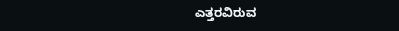ಎತ್ತರವಿರುವ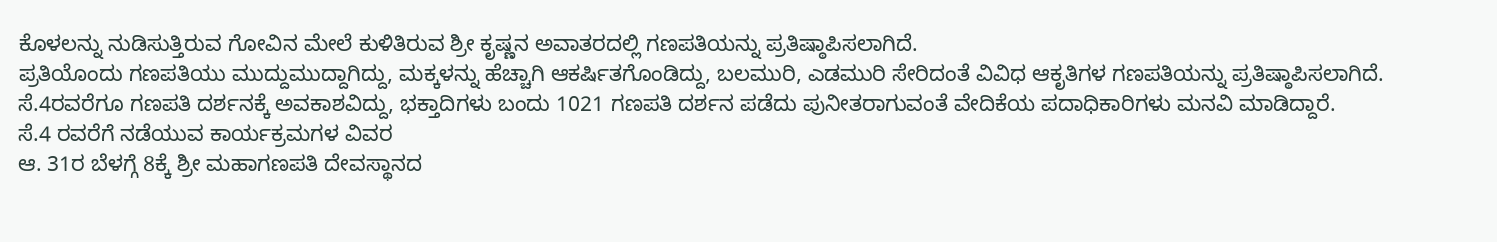ಕೊಳಲನ್ನು ನುಡಿಸುತ್ತಿರುವ ಗೋವಿನ ಮೇಲೆ ಕುಳಿತಿರುವ ಶ್ರೀ ಕೃಷ್ಣನ ಅವಾತರದಲ್ಲಿ ಗಣಪತಿಯನ್ನು ಪ್ರತಿಷ್ಠಾಪಿಸಲಾಗಿದೆ.
ಪ್ರತಿಯೊಂದು ಗಣಪತಿಯು ಮುದ್ದುಮುದ್ದಾಗಿದ್ದು, ಮಕ್ಕಳನ್ನು ಹೆಚ್ಚಾಗಿ ಆಕರ್ಷಿತಗೊಂಡಿದ್ದು, ಬಲಮುರಿ, ಎಡಮುರಿ ಸೇರಿದಂತೆ ವಿವಿಧ ಆಕೃತಿಗಳ ಗಣಪತಿಯನ್ನು ಪ್ರತಿಷ್ಠಾಪಿಸಲಾಗಿದೆ.
ಸೆ.4ರವರೆಗೂ ಗಣಪತಿ ದರ್ಶನಕ್ಕೆ ಅವಕಾಶವಿದ್ದು, ಭಕ್ತಾದಿಗಳು ಬಂದು 1021 ಗಣಪತಿ ದರ್ಶನ ಪಡೆದು ಪುನೀತರಾಗುವಂತೆ ವೇದಿಕೆಯ ಪದಾಧಿಕಾರಿಗಳು ಮನವಿ ಮಾಡಿದ್ದಾರೆ.
ಸೆ.4 ರವರೆಗೆ ನಡೆಯುವ ಕಾರ್ಯಕ್ರಮಗಳ ವಿವರ
ಆ. 31ರ ಬೆಳಗ್ಗೆ 8ಕ್ಕೆ ಶ್ರೀ ಮಹಾಗಣಪತಿ ದೇವಸ್ಥಾನದ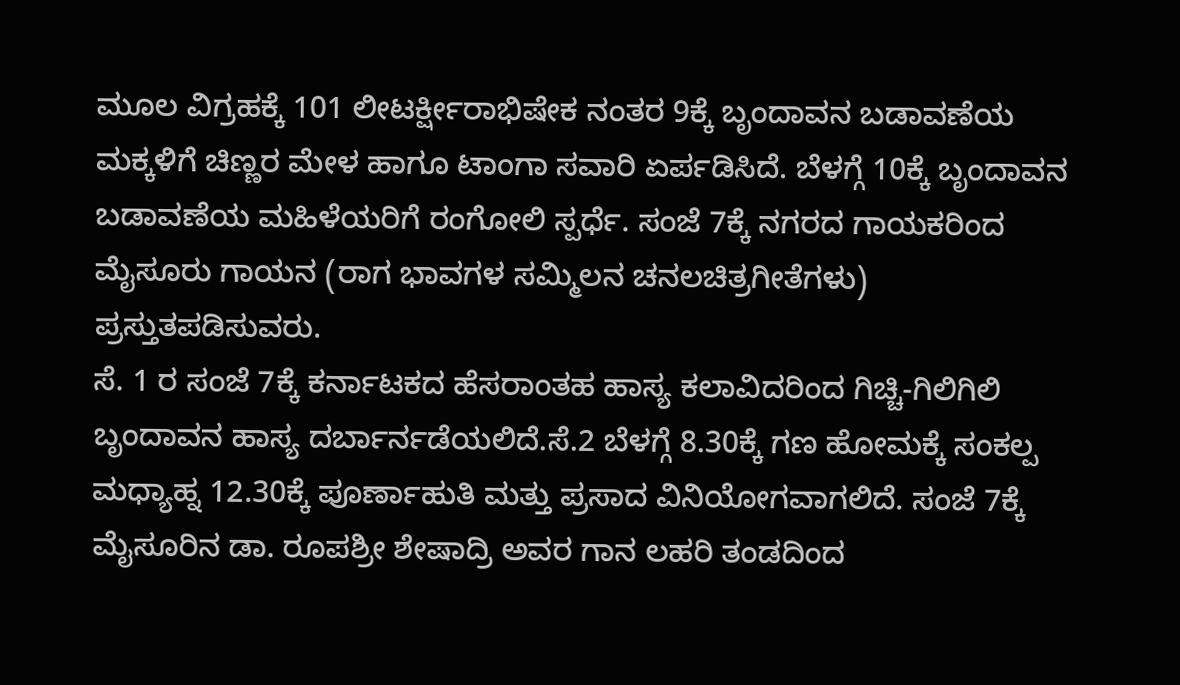ಮೂಲ ವಿಗ್ರಹಕ್ಕೆ 101 ಲೀಟರ್ಕ್ಷೀರಾಭಿಷೇಕ ನಂತರ 9ಕ್ಕೆ ಬೃಂದಾವನ ಬಡಾವಣೆಯ ಮಕ್ಕಳಿಗೆ ಚಿಣ್ಣರ ಮೇಳ ಹಾಗೂ ಟಾಂಗಾ ಸವಾರಿ ಏರ್ಪಡಿಸಿದೆ. ಬೆಳಗ್ಗೆ 10ಕ್ಕೆ ಬೃಂದಾವನ ಬಡಾವಣೆಯ ಮಹಿಳೆಯರಿಗೆ ರಂಗೋಲಿ ಸ್ಪರ್ಧೆ. ಸಂಜೆ 7ಕ್ಕೆ ನಗರದ ಗಾಯಕರಿಂದ ಮೈಸೂರು ಗಾಯನ (ರಾಗ ಭಾವಗಳ ಸಮ್ಮಿಲನ ಚನಲಚಿತ್ರಗೀತೆಗಳು) ಪ್ರಸ್ತುತಪಡಿಸುವರು.
ಸೆ. 1 ರ ಸಂಜೆ 7ಕ್ಕೆ ಕರ್ನಾಟಕದ ಹೆಸರಾಂತಹ ಹಾಸ್ಯ ಕಲಾವಿದರಿಂದ ಗಿಚ್ಚಿ-ಗಿಲಿಗಿಲಿ ಬೃಂದಾವನ ಹಾಸ್ಯ ದರ್ಬಾರ್ನಡೆಯಲಿದೆ.ಸೆ.2 ಬೆಳಗ್ಗೆ 8.30ಕ್ಕೆ ಗಣ ಹೋಮಕ್ಕೆ ಸಂಕಲ್ಪ ಮಧ್ಯಾಹ್ನ 12.30ಕ್ಕೆ ಪೂರ್ಣಾಹುತಿ ಮತ್ತು ಪ್ರಸಾದ ವಿನಿಯೋಗವಾಗಲಿದೆ. ಸಂಜೆ 7ಕ್ಕೆ ಮೈಸೂರಿನ ಡಾ. ರೂಪಶ್ರೀ ಶೇಷಾದ್ರಿ ಅವರ ಗಾನ ಲಹರಿ ತಂಡದಿಂದ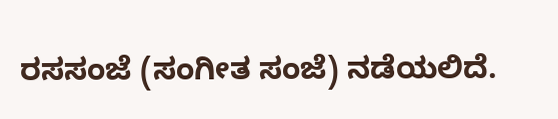ರಸಸಂಜೆ (ಸಂಗೀತ ಸಂಜೆ) ನಡೆಯಲಿದೆ.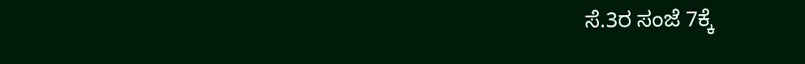ಸೆ.3ರ ಸಂಜೆ 7ಕ್ಕೆ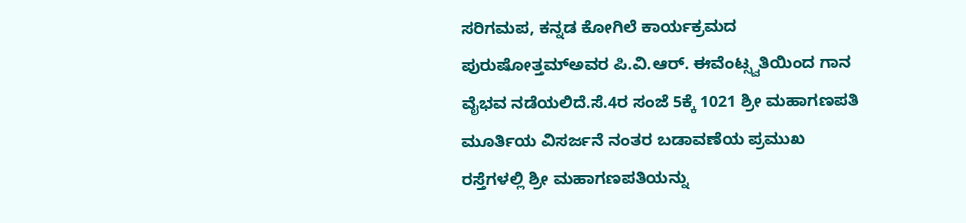ಸರಿಗಮಪ, ಕನ್ನಡ ಕೋಗಿಲೆ ಕಾರ್ಯಕ್ರಮದ ಪುರುಷೋತ್ತಮ್ಅವರ ಪಿ.ವಿ.ಆರ್. ಈವೆಂಟ್ಸ್ವತಿಯಿಂದ ಗಾನ ವೈಭವ ನಡೆಯಲಿದೆ.ಸೆ.4ರ ಸಂಜೆ 5ಕ್ಕೆ 1021 ಶ್ರೀ ಮಹಾಗಣಪತಿ ಮೂರ್ತಿಯ ವಿಸರ್ಜನೆ ನಂತರ ಬಡಾವಣೆಯ ಪ್ರಮುಖ ರಸ್ತೆಗಳಲ್ಲಿ ಶ್ರೀ ಮಹಾಗಣಪತಿಯನ್ನು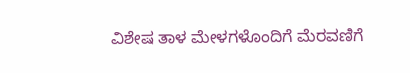ವಿಶೇಷ ತಾಳ ಮೇಳಗಳೊಂದಿಗೆ ಮೆರವಣಿಗೆ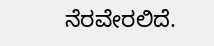ನೆರವೇರಲಿದೆ.